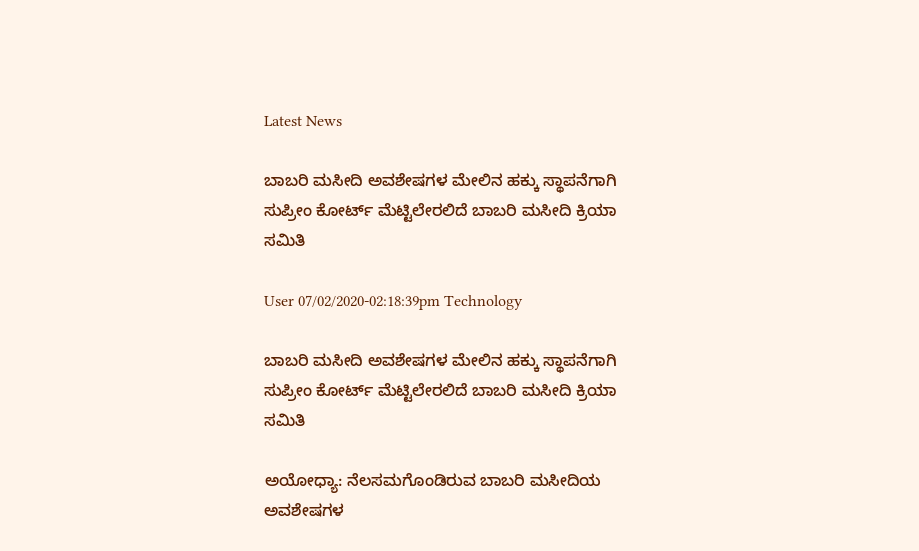Latest News

ಬಾಬರಿ ಮಸೀದಿ ಅವಶೇಷಗಳ ಮೇಲಿನ ಹಕ್ಕು ಸ್ಥಾಪನೆಗಾಗಿ ಸುಪ್ರೀಂ ಕೋರ್ಟ್ ಮೆಟ್ಟಿಲೇರಲಿದೆ ಬಾಬರಿ ಮಸೀದಿ ಕ್ರಿಯಾ ಸಮಿತಿ

User 07/02/2020-02:18:39pm Technology

ಬಾಬರಿ ಮಸೀದಿ ಅವಶೇಷಗಳ ಮೇಲಿನ ಹಕ್ಕು ಸ್ಥಾಪನೆಗಾಗಿ ಸುಪ್ರೀಂ ಕೋರ್ಟ್ ಮೆಟ್ಟಿಲೇರಲಿದೆ ಬಾಬರಿ ಮಸೀದಿ ಕ್ರಿಯಾ ಸಮಿತಿ

ಅಯೋಧ್ಯಾ: ನೆಲಸಮಗೊಂಡಿರುವ ಬಾಬರಿ ಮಸೀದಿಯ ಅವಶೇಷಗಳ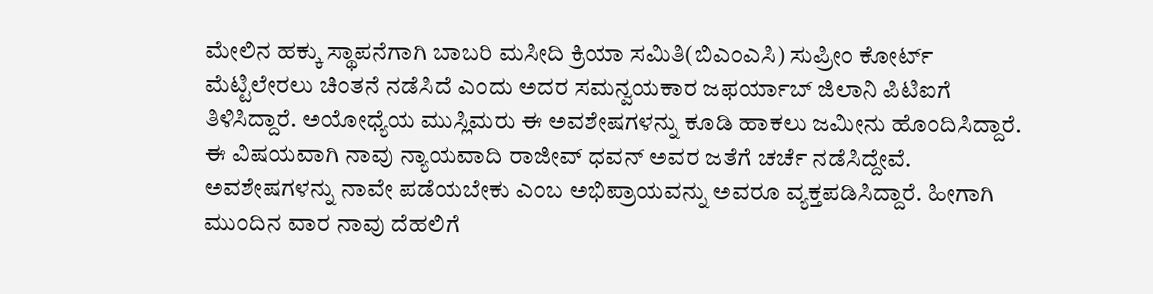ಮೇಲಿನ ಹಕ್ಕು ಸ್ಥಾಪನೆಗಾಗಿ ಬಾಬರಿ ಮಸೀದಿ ಕ್ರಿಯಾ ಸಮಿತಿ(ಬಿಎಂಎಸಿ) ಸುಪ್ರೀಂ ಕೋರ್ಟ್ ಮೆಟ್ಟಿಲೇರಲು ಚಿಂತನೆ ನಡೆಸಿದೆ ಎಂದು ಅದರ ಸಮನ್ವಯಕಾರ ಜಫರ್ಯಾಬ್ ಜಿಲಾನಿ ಪಿಟಿಐಗೆ ತಿಳಿಸಿದ್ದಾರೆ. ಅಯೋಧ್ಯೆಯ ಮುಸ್ಲಿಮರು ಈ ಅವಶೇಷಗಳನ್ನು ಕೂಡಿ ಹಾಕಲು ಜಮೀನು ಹೊಂದಿಸಿದ್ದಾರೆ. ಈ ವಿಷಯವಾಗಿ ನಾವು ನ್ಯಾಯವಾದಿ ರಾಜೀವ್ ಧವನ್ ಅವರ ಜತೆಗೆ ಚರ್ಚೆ ನಡೆಸಿದ್ದೇವೆ. ಅವಶೇಷಗಳನ್ನು ನಾವೇ ಪಡೆಯಬೇಕು ಎಂಬ ಅಭಿಪ್ರಾಯವನ್ನು ಅವರೂ ವ್ಯಕ್ತಪಡಿಸಿದ್ದಾರೆ. ಹೀಗಾಗಿ ಮುಂದಿನ ವಾರ ನಾವು ದೆಹಲಿಗೆ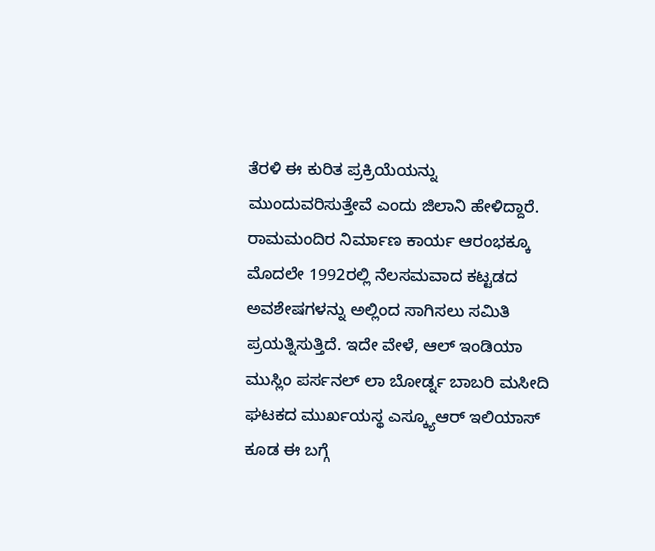ತೆರಳಿ ಈ ಕುರಿತ ಪ್ರಕ್ರಿಯೆಯನ್ನು ಮುಂದುವರಿಸುತ್ತೇವೆ ಎಂದು ಜಿಲಾನಿ ಹೇಳಿದ್ದಾರೆ. ರಾಮಮಂದಿರ ನಿರ್ಮಾಣ ಕಾರ್ಯ ಆರಂಭಕ್ಕೂ ಮೊದಲೇ 1992ರಲ್ಲಿ ನೆಲಸಮವಾದ ಕಟ್ಟಡದ ಅವಶೇಷಗಳನ್ನು ಅಲ್ಲಿಂದ ಸಾಗಿಸಲು ಸಮಿತಿ ಪ್ರಯತ್ನಿಸುತ್ತಿದೆ. ಇದೇ ವೇಳೆ, ಆಲ್ ಇಂಡಿಯಾ ಮುಸ್ಲಿಂ ಪರ್ಸನಲ್ ಲಾ ಬೋರ್ಡ್ನ ಬಾಬರಿ ಮಸೀದಿ ಘಟಕದ ಮುರ್ಖಯಸ್ಥ ಎಸ್ಕ್ಯೂಆರ್ ಇಲಿಯಾಸ್ ಕೂಡ ಈ ಬಗ್ಗೆ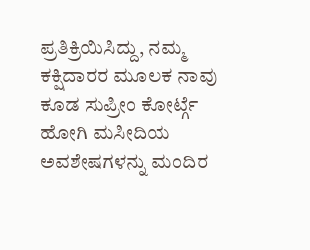ಪ್ರತಿಕ್ರಿಯಿಸಿದ್ದು, ನಮ್ಮ ಕಕ್ಷಿದಾರರ ಮೂಲಕ ನಾವು ಕೂಡ ಸುಪ್ರೀಂ ಕೋರ್ಟ್ಗೆ ಹೋಗಿ ಮಸೀದಿಯ ಅವಶೇಷಗಳನ್ನು ಮಂದಿರ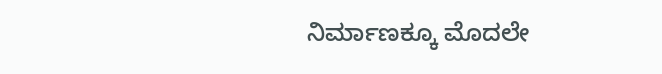ನಿರ್ಮಾಣಕ್ಕೂ ಮೊದಲೇ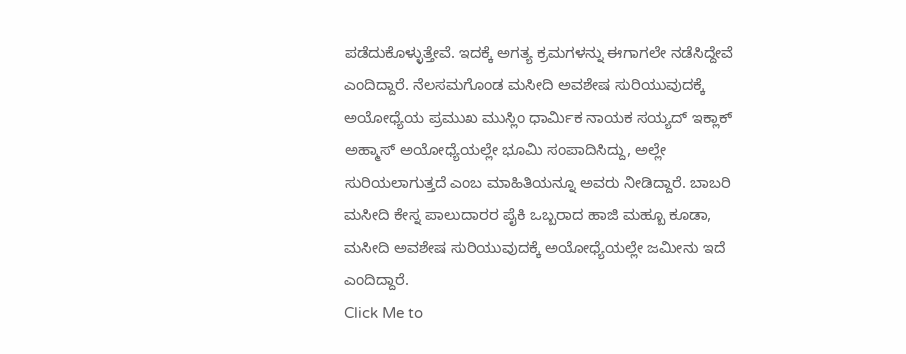ಪಡೆದುಕೊಳ್ಳುತ್ತೇವೆ. ಇದಕ್ಕೆ ಅಗತ್ಯ ಕ್ರಮಗಳನ್ನು ಈಗಾಗಲೇ ನಡೆಸಿದ್ದೇವೆ ಎಂದಿದ್ದಾರೆ. ನೆಲಸಮಗೊಂಡ ಮಸೀದಿ ಅವಶೇಷ ಸುರಿಯುವುದಕ್ಕೆ ಅಯೋಧ್ಯೆಯ ಪ್ರಮುಖ ಮುಸ್ಲಿಂ ಧಾರ್ಮಿಕ ನಾಯಕ ಸಯ್ಯದ್ ಇಕ್ಲಾಕ್ ಅಹ್ಮಾಸ್ ಅಯೋಧ್ಯೆಯಲ್ಲೇ ಭೂಮಿ ಸಂಪಾದಿಸಿದ್ದು, ಅಲ್ಲೇ ಸುರಿಯಲಾಗುತ್ತದೆ ಎಂಬ ಮಾಹಿತಿಯನ್ನೂ ಅವರು ನೀಡಿದ್ದಾರೆ. ಬಾಬರಿ ಮಸೀದಿ ಕೇಸ್ನ ಪಾಲುದಾರರ ಪೈಕಿ ಒಬ್ಬರಾದ ಹಾಜಿ ಮಹ್ಬೂ ಕೂಡಾ, ಮಸೀದಿ ಅವಶೇಷ ಸುರಿಯುವುದಕ್ಕೆ ಅಯೋಧ್ಯೆಯಲ್ಲೇ ಜಮೀನು ಇದೆ ಎಂದಿದ್ದಾರೆ.
Click Me to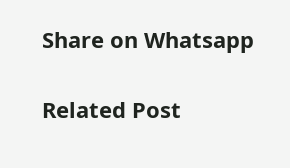Share on Whatsapp

Related Post